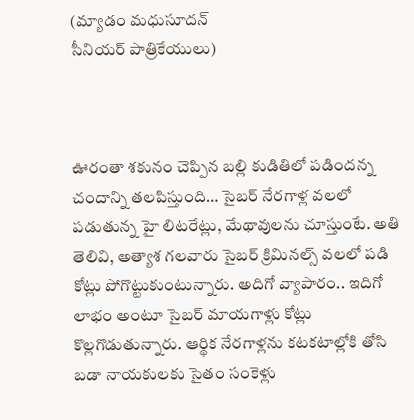(మ్యాడం మ‌ధుసూద‌న్‌
సీనియ‌ర్ పాత్రికేయులు)



ఊరంతా శ‌కునం చెప్పిన బ‌ల్లి కుడితిలో ప‌డింద‌న్న చందాన్ని త‌ల‌పిస్తుంది… సైబ‌ర్ నేర‌గాళ్ల వ‌ల‌లో ప‌డుతున్న హై లిట‌రేట్లు, మేథావుల‌ను చూస్తుంటే. అతి తెలివి, అత్యాశ గ‌ల‌వారు సైబ‌ర్ క్రిమిన‌ల్స్ వ‌ల‌లో ప‌డి కోట్లు పోగొట్టుకుంటున్నారు. అదిగో వ్యాపారం.. ఇదిగో లాభం అంటూ సైబ‌ర్ మాయ‌గాళ్లు కోట్లు కొల్ల‌గొడుతున్నారు. ఆర్థిక నేర‌గాళ్ల‌ను క‌ట‌క‌టాల్లోకి తోసి బ‌డా నాయ‌కుల‌కు సైతం సంకెళ్లు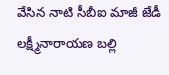వేసిన నాటి సీబీఐ మాజీ జేడీ ల‌క్ష్మీనారాయ‌ణ బ‌ల్లి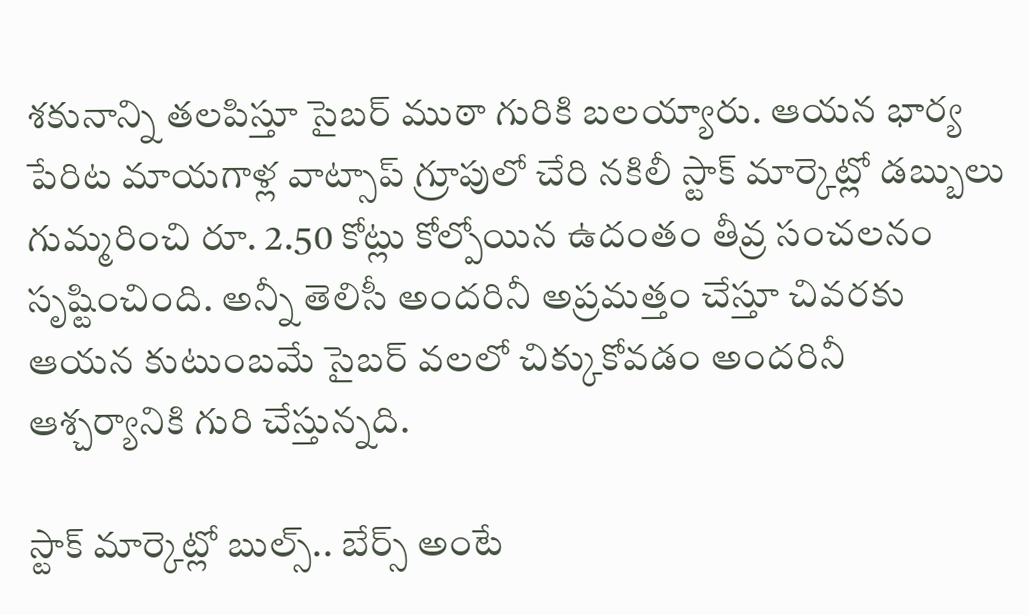శ‌కునాన్ని త‌లపిస్తూ సైబ‌ర్ ముఠా గురికి బ‌ల‌య్యారు. ఆయ‌న భార్య పేరిట మాయ‌గాళ్ల వాట్సాప్ గ్రూపులో చేరి న‌కిలీ స్టాక్ మార్కెట్లో డ‌బ్బులు గుమ్మ‌రించి రూ. 2.50 కోట్లు కోల్పోయిన ఉదంతం తీవ్ర సంచ‌ల‌నం సృష్టించింది. అన్నీ తెలిసీ అంద‌రినీ అప్ర‌మ‌త్తం చేస్తూ చివ‌ర‌కు ఆయ‌న కుటుంబ‌మే సైబ‌ర్ వ‌ల‌లో చిక్కుకోవ‌డం అంద‌రినీ ఆశ్చ‌ర్యానికి గురి చేస్తున్న‌ది.

స్టాక్ మార్కెట్లో బుల్స్.. బేర్స్ అంటే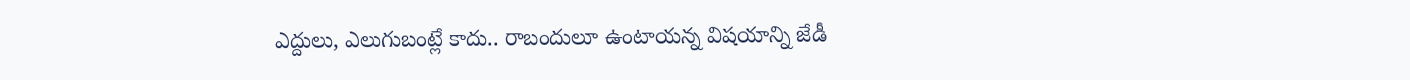ఎద్దులు, ఎలుగుబంట్లే కాదు.. రాబందులూ ఉంటాయ‌న్న విష‌యాన్ని జేడీ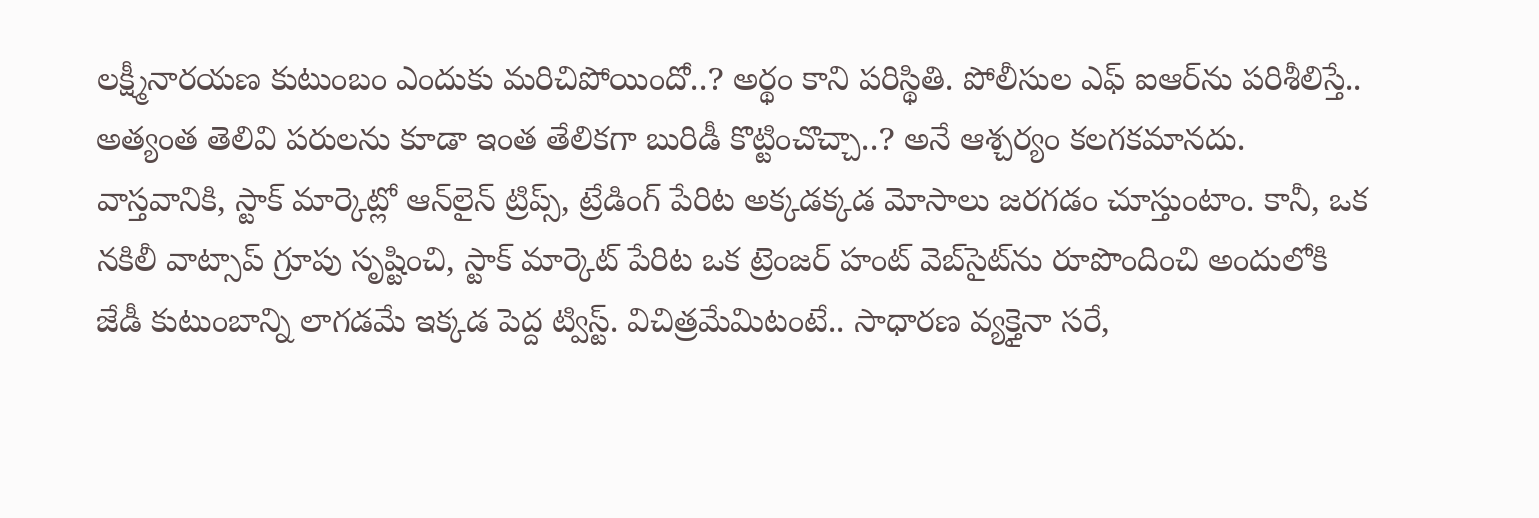ల‌క్ష్మీనార‌య‌ణ కుటుంబం ఎందుకు మ‌రిచిపోయిందో..? అర్థం కాని ప‌రిస్థితి. పోలీసుల ఎఫ్ ఐఆర్‌ను ప‌రిశీలిస్తే.. అత్యంత తెలివి ప‌రుల‌ను కూడా ఇంత తేలిక‌గా బురిడీ కొట్టించొచ్చా..? అనే ఆశ్చ‌ర్యం క‌ల‌గ‌క‌మాన‌దు. వాస్త‌వానికి, స్టాక్ మార్కెట్లో ఆన్‌లైన్ ట్రిప్స్, ట్రేడింగ్‌ పేరిట అక్క‌డ‌క్క‌డ‌ మోసాలు జ‌ర‌గ‌డం చూస్తుంటాం. కానీ, ఒక న‌కిలీ వాట్సాప్ గ్రూపు సృష్టించి, స్టాక్ మార్కెట్ పేరిట ఒక ట్రెంజ‌ర్ హంట్ వెబ్‌సైట్‌ను రూపొందించి అందులోకి జేడీ కుటుంబాన్ని లాగ‌డ‌మే ఇక్క‌డ పెద్ద ట్విస్ట్‌. విచిత్ర‌మేమిటంటే.. సాధార‌ణ వ్య‌క్తైనా స‌రే,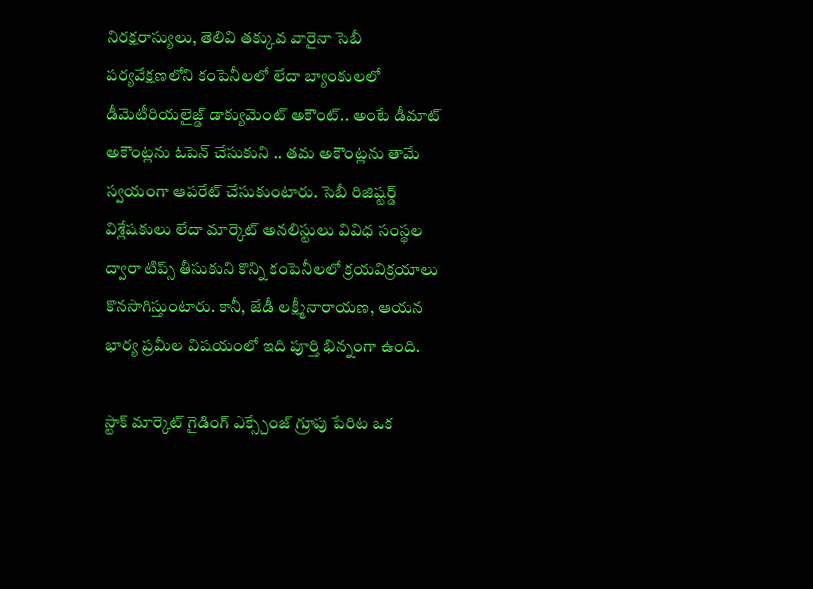నిర‌క్ష‌రాస్యులు, తెలివి త‌క్కువ వారైనా సెబీ ప‌ర్య‌వేక్ష‌ణ‌లోని కంపెనీలలో లేదా బ్యాంకుల‌లో డీమెటీరియ‌లైజ్డ్ డాక్యుమెంట్ అకౌంట్‌.. అంటే డీమాట్ అకౌంట్ల‌ను ఓపెన్ చేసుకుని .. త‌మ అకౌంట్ల‌ను తామే స్వ‌యంగా ఆప‌రేట్ చేసుకుంటారు. సెబీ రిజిష్ట‌ర్డ్ విశ్లేష‌కులు లేదా మార్కెట్ అన‌లిస్టులు వివిధ సంస్థ‌ల ద్వారా టిప్స్ తీసుకుని కొన్ని కంపెనీల‌లో క్ర‌య‌విక్ర‌యాలు కొన‌సాగిస్తుంటారు. కానీ, జేడీ ల‌క్ష్మీనారాయ‌ణ, ఆయ‌న భార్య ప్ర‌మీల విష‌యంలో ఇది పూర్తి భిన్నంగా ఉంది.

స్టాక్ మార్కెట్ గైడింగ్ ఎక్స్చేంజ్ గ్రూపు పేరిట ఒక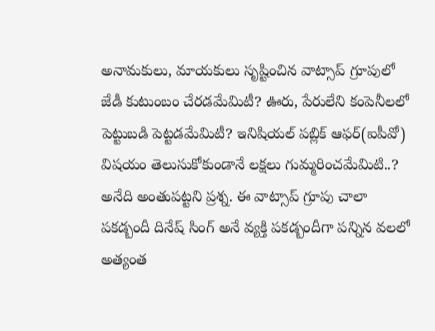అనామ‌కులు, మాయ‌కులు సృష్టించిన వాట్సాప్ గ్రూపులో జేడీ కుటుంబం చేర‌డ‌మేమిటీ? ఊరు, పేరులేని కంపెనీల‌లో పెట్టుబ‌డి పెట్ట‌డ‌మేమిటీ? ఇనిషియ‌ల్ ప‌బ్లిక్ ఆఫ‌ర్(ఐపీవో) విష‌యం తెలుసుకోకుండానే ల‌క్ష‌లు గుమ్మ‌రించ‌మేమిటి..? అనేది అంతుప‌ట్ట‌ని ప్ర‌శ్న‌. ఈ వాట్సాప్ గ్రూపు చాలా ప‌క‌డ్బందీ దినేష్ సింగ్ అనే వ్య‌క్తి ప‌క‌డ్బందీగా ప‌న్నిన వ‌ల‌లో అత్యంత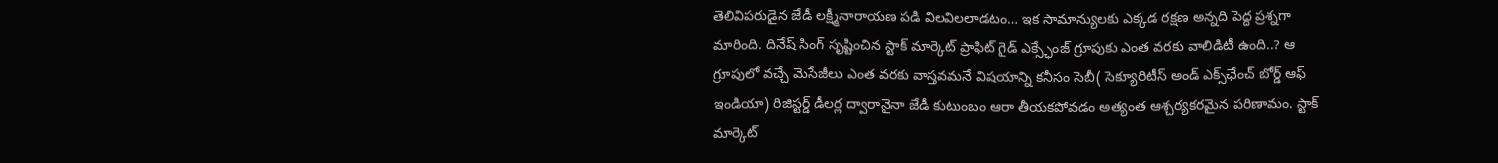తెలివిప‌రుడైన జేడీ ల‌క్ష్మీనారాయ‌ణ ప‌డి విల‌విల‌లాడ‌టం… ఇక సామాన్యుల‌కు ఎక్క‌డ ర‌క్ష‌ణ అన్న‌ది పెద్ద ప్ర‌శ్న‌గా మారింది. దినేష్ సింగ్ సృష్టించిన స్టాక్ మార్కెట్ ప్రాఫిట్ గైడ్ ఎక్స్ఛేంజ్ గ్రూపుకు ఎంత వ‌ర‌కు వాలిడిటీ ఉంది..? ఆ గ్రూపులో వ‌చ్చే మెసేజీలు ఎంత వ‌ర‌కు వాస్త‌వమ‌నే విష‌యాన్ని క‌నీసం సెబీ( సెక్యూరిటీస్ అండ్ ఎక్స్‌ఛేంచ్ బోర్డ్ ఆఫ్ ఇండియా) రిజిస్ట‌ర్డ్ డీల‌ర్ల ద్వారానైనా జేడీ కుటుంబం ఆరా తీయ‌క‌పోవ‌డం అత్యంత ఆశ్చ‌ర్య‌క‌ర‌మైన ప‌రిణామం. స్టాక్ మార్కెట్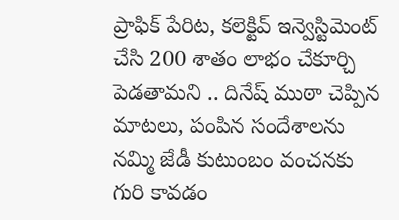ప్రాఫిక్ పేరిట‌, క‌లెక్టివ్ ఇన్వెస్టిమెంట్ చేసి 200 శాతం లాభం చేకూర్చి పెడ‌తామ‌ని .. దినేష్ ముఠా చెప్పిన మాట‌లు, పంపిన సందేశాల‌ను న‌మ్మి జేడీ కుటుంబం వంచ‌న‌కు గురి కావ‌డం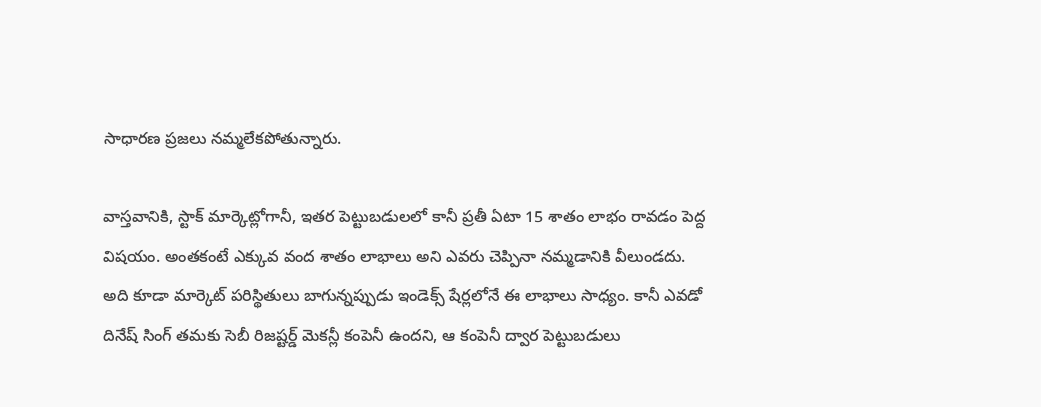సాధార‌ణ ప్ర‌జ‌లు న‌మ్మ‌లేక‌పోతున్నారు.

వాస్త‌వానికి, స్టాక్ మార్కెట్లోగానీ, ఇత‌ర పెట్టుబ‌డుల‌లో కానీ ప్ర‌తీ ఏటా 15 శాతం లాభం రావ‌డం పెద్ద విష‌యం. అంత‌కంటే ఎక్కువ వంద శాతం లాభాలు అని ఎవ‌రు చెప్పినా న‌మ్మ‌డానికి వీలుండ‌దు. అది కూడా మార్కెట్ ప‌రిస్థితులు బాగున్న‌ప్పుడు ఇండెక్స్ షేర్ల‌లోనే ఈ లాభాలు సాధ్యం. కానీ ఎవ‌డో దినేష్ సింగ్ త‌మ‌కు సెబీ రిజ‌ష్ట‌ర్డ్ మెక‌న్లీ కంపెనీ ఉంద‌ని, ఆ కంపెనీ ద్వార పెట్టుబ‌డులు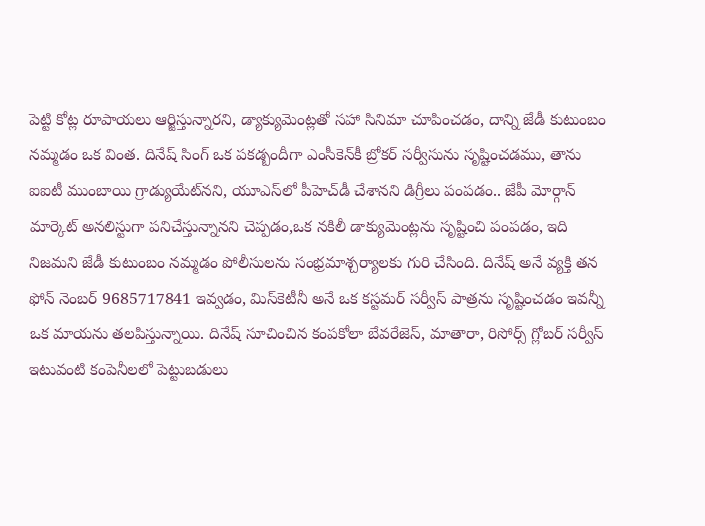పెట్టి కోట్ల రూపాయ‌లు ఆర్జిస్తున్నార‌ని, డ్యాక్యుమెంట్ల‌తో స‌హా సినిమా చూపించ‌డం, దాన్ని జేడీ కుటుంబం న‌మ్మడం ఒక వింత‌. దినేష్ సింగ్ ఒక ప‌క‌డ్బందీగా ఎంసీకెన్‌కీ బ్రోక‌ర్ స‌ర్వీసును సృష్టించ‌డ‌ము, తాను ఐఐటీ ముంబాయి గ్రాడ్యుయేట్‌న‌ని, యూఎస్‌లో పీహెచ్‌డీ చేశాన‌ని డిగ్రీలు పంప‌డం.. జేపీ మోర్గాన్ మార్కెట్ అన‌లిస్టుగా ప‌నిచేస్తున్నాన‌ని చెప్ప‌డం,ఒక న‌కిలీ డాక్యుమెంట్ల‌ను సృష్టించి పంప‌డం, ఇది నిజ‌మ‌ని జేడీ కుటుంబం న‌మ్మ‌డం పోలీసులను సంభ్ర‌మాశ్చ‌ర్యాల‌కు గురి చేసింది. దినేష్ అనే వ్య‌క్తి త‌న ఫోన్ నెంబ‌ర్ 9685717841 ఇవ్వ‌డం, మిస్‌కెటీనీ అనే ఒక క‌స్ట‌మ‌ర్ స‌ర్వీస్ పాత్ర‌ను సృష్టించ‌డం ఇవ‌న్నీ ఒక మాయ‌ను త‌ల‌పిస్తున్నాయి. దినేష్ సూచించిన కంప‌కోలా బేవ‌రేజెస్, మాతారా, రిసోర్స్ గ్లోబ‌ర్ స‌ర్వీస్ ఇటువంటి కంపెనీల‌లో పెట్టుబ‌డులు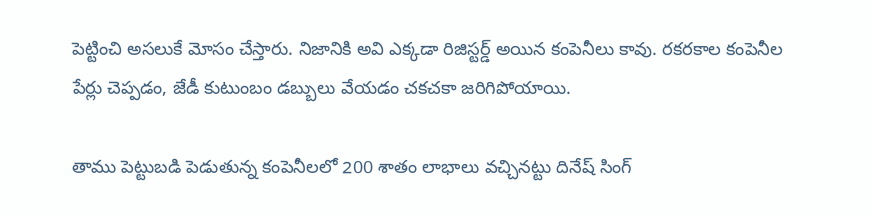పెట్టించి అస‌లుకే మోసం చేస్తారు. నిజానికి అవి ఎక్క‌డా రిజిస్ట‌ర్డ్ అయిన కంపెనీలు కావు. ర‌క‌ర‌కాల కంపెనీల పేర్లు చెప్ప‌డం, జేడీ కుటుంబం డ‌బ్బులు వేయ‌డం చ‌క‌చ‌కా జ‌రిగిపోయాయి.

తాము పెట్టుబ‌డి పెడుతున్న కంపెనీల‌లో 200 శాతం లాభాలు వ‌చ్చిన‌ట్టు దినేష్ సింగ్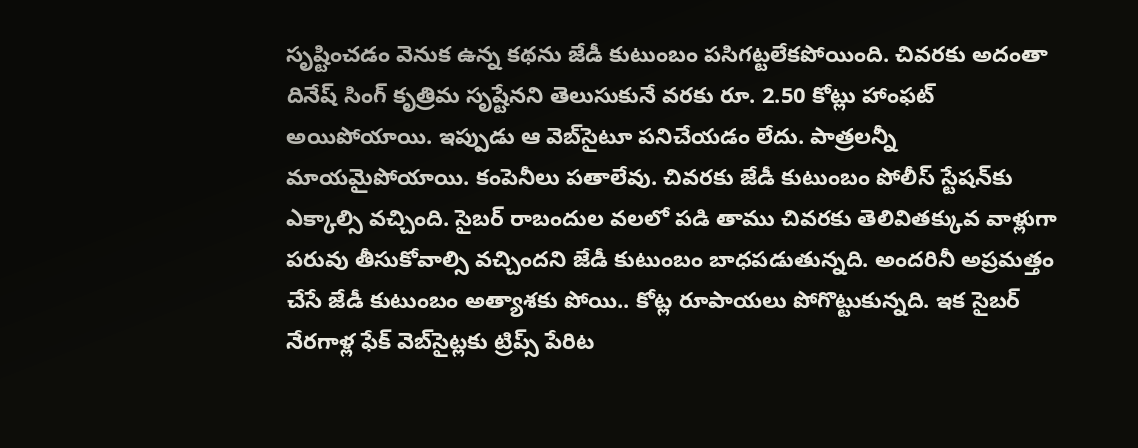సృష్టించ‌డం వెనుక ఉన్న క‌థ‌ను జేడీ కుటుంబం ప‌సిగ‌ట్ట‌లేక‌పోయింది. చివ‌ర‌కు అదంతా దినేష్ సింగ్ కృత్రిమ సృష్టేనని తెలుసుకునే వ‌ర‌కు రూ. 2.50 కోట్లు హాంఫ‌ట్ అయిపోయాయి. ఇప్పుడు ఆ వెబ్‌సైటూ ప‌నిచేయ‌డం లేదు. పాత్ర‌ల‌న్నీ మాయ‌మైపోయాయి. కంపెనీలు ప‌తాలేవు. చివ‌ర‌కు జేడీ కుటుంబం పోలీస్ స్టేష‌న్‌కు ఎక్కాల్సి వ‌చ్చింది. సైబ‌ర్ రాబందుల వ‌ల‌లో ప‌డి తాము చివ‌ర‌కు తెలివిత‌క్కువ వాళ్లుగా ప‌రువు తీసుకోవాల్సి వ‌చ్చింద‌ని జేడీ కుటుంబం బాధ‌ప‌డుతున్న‌ది. అంద‌రినీ అప్ర‌మ‌త్తం చేసే జేడీ కుటుంబం అత్యాశ‌కు పోయి.. కోట్ల రూపాయ‌లు పోగొట్టుకున్న‌ది. ఇక సైబ‌ర్ నేర‌గాళ్ల ఫేక్ వెబ్‌సైట్ల‌కు ట్రిప్స్ పేరిట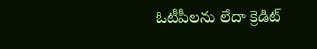ఓటీపీల‌ను లేదా క్రెడిట్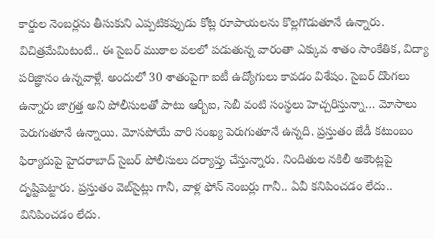కార్డుల నెంబ‌ర్ల‌ను తీసుకుని ఎప్ప‌టిక‌ప్పుడు కోట్ల రూపాయ‌ల‌ను కొల్ల‌గొడుతూనే ఉన్నారు. విచిత్ర‌మేమిటంటే.. ఈ సైబ‌ర్ ముఠాల వ‌ల‌లో ప‌డుతున్న వారంతా ఎక్కువ శాతం సాంకేతిక‌, విద్యా ప‌రిజ్ఞానం ఉన్న‌వాళ్లే. అందులో 30 శాతంపైగా ఐటీ ఉద్యోగులు కావ‌డం విశేషం. సైబ‌ర్ దొంగ‌లు ఉన్నారు జాగ్ర‌త్త అని పోలీసులతో పాటు ఆర్బీఐ, సెబీ వంటి సంస్థ‌లు హెచ్చ‌రిస్తున్నా… మోసాలు పెరుగుతూనే ఉన్నాయి. మోస‌పోయే వారి సంఖ్య పెరుగుతూనే ఉన్న‌ది. ప్ర‌స్తుతం జేడీ క‌టుంబం ఫిర్యాదుపై హైద‌రాబాద్ సైబ‌ర్ పోలీసులు ద‌ర్యాప్తు చేస్తున్నారు. నిందితుల న‌కిలీ అకౌంట్ల‌పై దృష్టిపెట్టారు. ప్ర‌స్తుతం వెబ్‌సైట్లు గానీ, వాళ్ల ఫోన్ నెంబ‌ర్లు గానీ.. ఏవీ క‌నిపించ‌డం లేదు.. వినిపించ‌డం లేదు.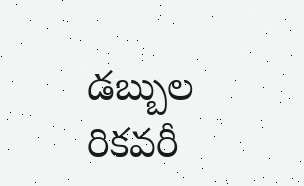డ‌బ్బుల రిక‌వ‌రీ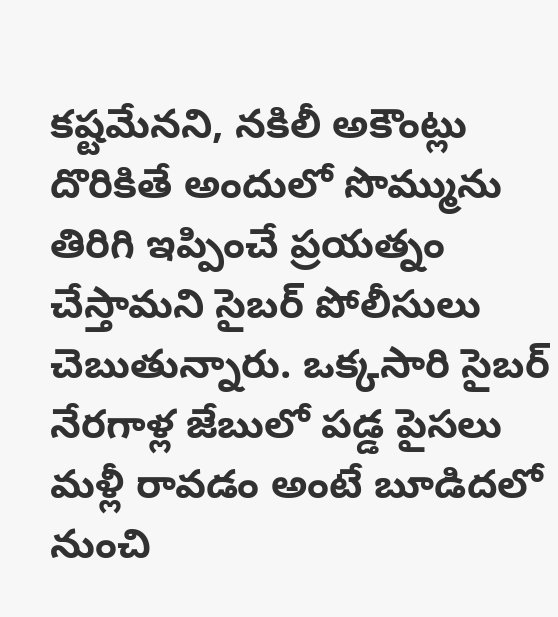క‌ష్ట‌మేన‌ని, న‌కిలీ అకౌంట్లు దొరికితే అందులో సొమ్మును తిరిగి ఇప్పించే ప్ర‌య‌త్నం చేస్తామ‌ని సైబ‌ర్ పోలీసులు చెబుతున్నారు. ఒక్క‌సారి సైబ‌ర్ నేర‌గాళ్ల జేబులో ప‌డ్డ పైస‌లు మ‌ళ్లీ రావ‌డం అంటే బూడిద‌లో నుంచి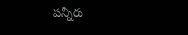ప‌న్నీరు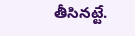తీసిన‌ట్టే.